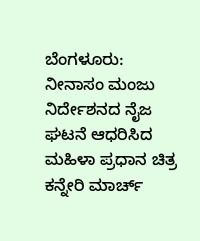ಬೆಂಗಳೂರು: ನೀನಾಸಂ ಮಂಜು ನಿರ್ದೇಶನದ ನೈಜ ಘಟನೆ ಆಧರಿಸಿದ ಮಹಿಳಾ ಪ್ರಧಾನ ಚಿತ್ರ ಕನ್ನೇರಿ ಮಾರ್ಚ್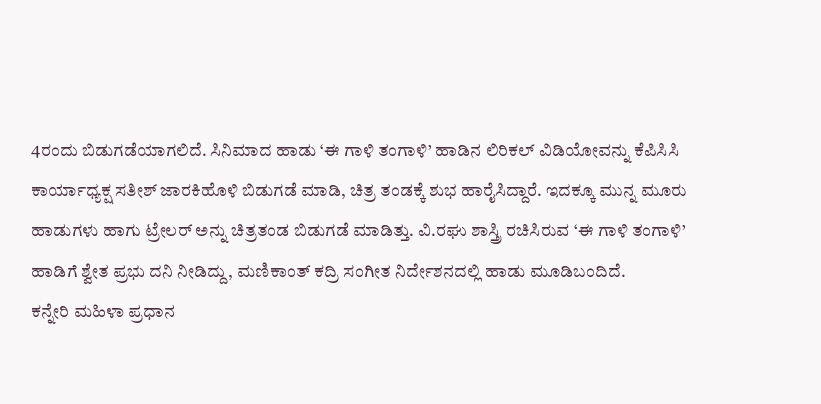4ರಂದು ಬಿಡುಗಡೆಯಾಗಲಿದೆ. ಸಿನಿಮಾದ ಹಾಡು ‘ಈ ಗಾಳಿ ತಂಗಾಳಿ’ ಹಾಡಿನ ಲಿರಿಕಲ್ ವಿಡಿಯೋವನ್ನು ಕೆಪಿಸಿಸಿ ಕಾರ್ಯಾಧ್ಯಕ್ಷ ಸತೀಶ್ ಜಾರಕಿಹೊಳಿ ಬಿಡುಗಡೆ ಮಾಡಿ, ಚಿತ್ರ ತಂಡಕ್ಕೆ ಶುಭ ಹಾರೈಸಿದ್ದಾರೆ. ಇದಕ್ಕೂ ಮುನ್ನ ಮೂರು ಹಾಡುಗಳು ಹಾಗು ಟ್ರೇಲರ್ ಅನ್ನು ಚಿತ್ರತಂಡ ಬಿಡುಗಡೆ ಮಾಡಿತ್ತು. ವಿ.ರಘು ಶಾಸ್ತ್ರಿ ರಚಿಸಿರುವ ‘ಈ ಗಾಳಿ ತಂಗಾಳಿ’ ಹಾಡಿಗೆ ಶ್ವೇತ ಪ್ರಭು ದನಿ ನೀಡಿದ್ದು, ಮಣಿಕಾಂತ್ ಕದ್ರಿ ಸಂಗೀತ ನಿರ್ದೇಶನದಲ್ಲಿ ಹಾಡು ಮೂಡಿಬಂದಿದೆ.
ಕನ್ನೇರಿ ಮಹಿಳಾ ಪ್ರಧಾನ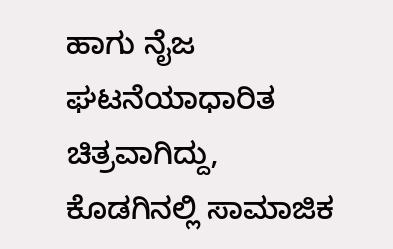ಹಾಗು ನೈಜ ಘಟನೆಯಾಧಾರಿತ ಚಿತ್ರವಾಗಿದ್ದು, ಕೊಡಗಿನಲ್ಲಿ ಸಾಮಾಜಿಕ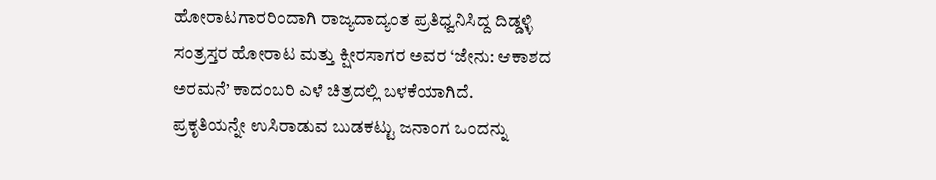ಹೋರಾಟಗಾರರಿಂದಾಗಿ ರಾಜ್ಯದಾದ್ಯಂತ ಪ್ರತಿಧ್ವನಿಸಿದ್ದ ದಿಡ್ಡಳ್ಳಿ ಸಂತ್ರಸ್ತರ ಹೋರಾಟ ಮತ್ತು ಕ್ಷೀರಸಾಗರ ಅವರ ‘ಜೇನು: ಆಕಾಶದ ಅರಮನೆ’ ಕಾದಂಬರಿ ಎಳೆ ಚಿತ್ರದಲ್ಲಿ ಬಳಕೆಯಾಗಿದೆ.
ಪ್ರಕೃತಿಯನ್ನೇ ಉಸಿರಾಡುವ ಬುಡಕಟ್ಟು ಜನಾಂಗ ಒಂದನ್ನು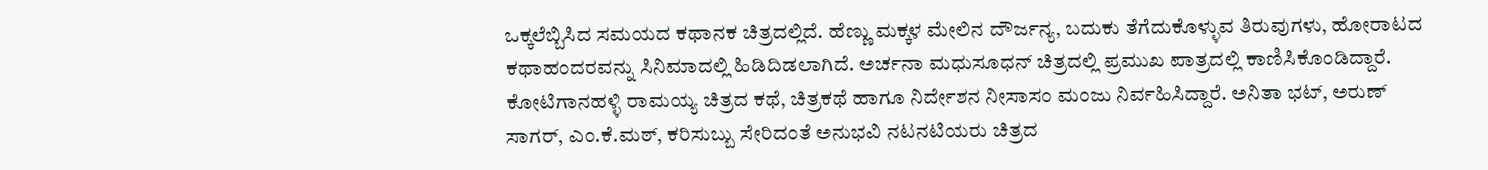ಒಕ್ಕಲೆಬ್ಬಿಸಿದ ಸಮಯದ ಕಥಾನಕ ಚಿತ್ರದಲ್ಲಿದೆ. ಹೆಣ್ಣು ಮಕ್ಕಳ ಮೇಲಿನ ದೌರ್ಜನ್ಯ, ಬದುಕು ತೆಗೆದುಕೊಳ್ಳುವ ತಿರುವುಗಳು, ಹೋರಾಟದ ಕಥಾಹಂದರವನ್ನು ಸಿನಿಮಾದಲ್ಲಿ ಹಿಡಿದಿಡಲಾಗಿದೆ. ಅರ್ಚನಾ ಮಧುಸೂಧನ್ ಚಿತ್ರದಲ್ಲಿ ಪ್ರಮುಖ ಪಾತ್ರದಲ್ಲಿ ಕಾಣಿಸಿಕೊಂಡಿದ್ದಾರೆ.
ಕೋಟಿಗಾನಹಳ್ಳಿ ರಾಮಯ್ಯ ಚಿತ್ರದ ಕಥೆ, ಚಿತ್ರಕಥೆ ಹಾಗೂ ನಿರ್ದೇಶನ ನೀಸಾಸಂ ಮಂಜು ನಿರ್ವಹಿಸಿದ್ದಾರೆ. ಅನಿತಾ ಭಟ್, ಅರುಣ್ ಸಾಗರ್, ಎಂ.ಕೆ.ಮಠ್, ಕರಿಸುಬ್ಬು ಸೇರಿದಂತೆ ಅನುಭವಿ ನಟನಟಿಯರು ಚಿತ್ರದ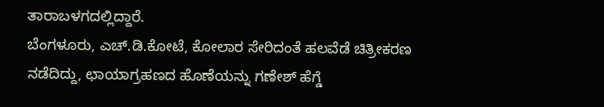ತಾರಾಬಳಗದಲ್ಲಿದ್ದಾರೆ.
ಬೆಂಗಳೂರು, ಎಚ್.ಡಿ.ಕೋಟೆ, ಕೋಲಾರ ಸೇರಿದಂತೆ ಹಲವೆಡೆ ಚಿತ್ರೀಕರಣ ನಡೆದಿದ್ದು, ಛಾಯಾಗ್ರಹಣದ ಹೊಣೆಯನ್ನು ಗಣೇಶ್ ಹೆಗ್ಡೆ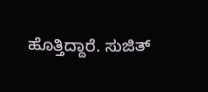ಹೊತ್ತಿದ್ದಾರೆ. ಸುಜಿತ್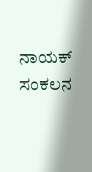ನಾಯಕ್ ಸಂಕಲನ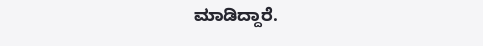ಮಾಡಿದ್ದಾರೆ.